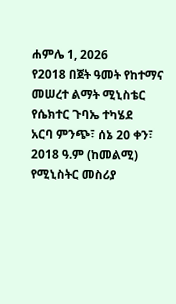ሐምሌ 1, 2026
የ2018 በጀት ዓመት የከተማና መሠረተ ልማት ሚኒስቴር የሴክተር ጉባኤ ተካሄደ
አርባ ምንጭ፣ ሰኔ 20 ቀን፣ 2018 ዓ.ም (ከመልሚ) የሚኒስትር መስሪያ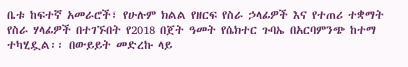ቤቱ ከፍተኛ አመራሮች፣ የሁሉም ክልል የዘርፍ የስራ ኃላፊዎች እና የተጠሪ ተቋማት የስራ ሃላፊዎች በተገኙበት የ2018 በጀት ዓመት የሴክተር ጉባኤ በአርባምንጭ ከተማ ተካሂዷል፡፡ በውይይት መድረኩ ላይ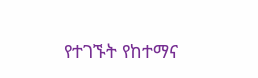የተገኙት የከተማና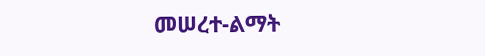መሠረተ-ልማት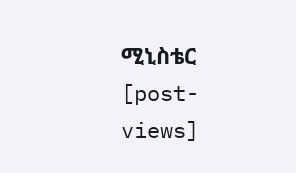ሚኒስቴር
[post-views]